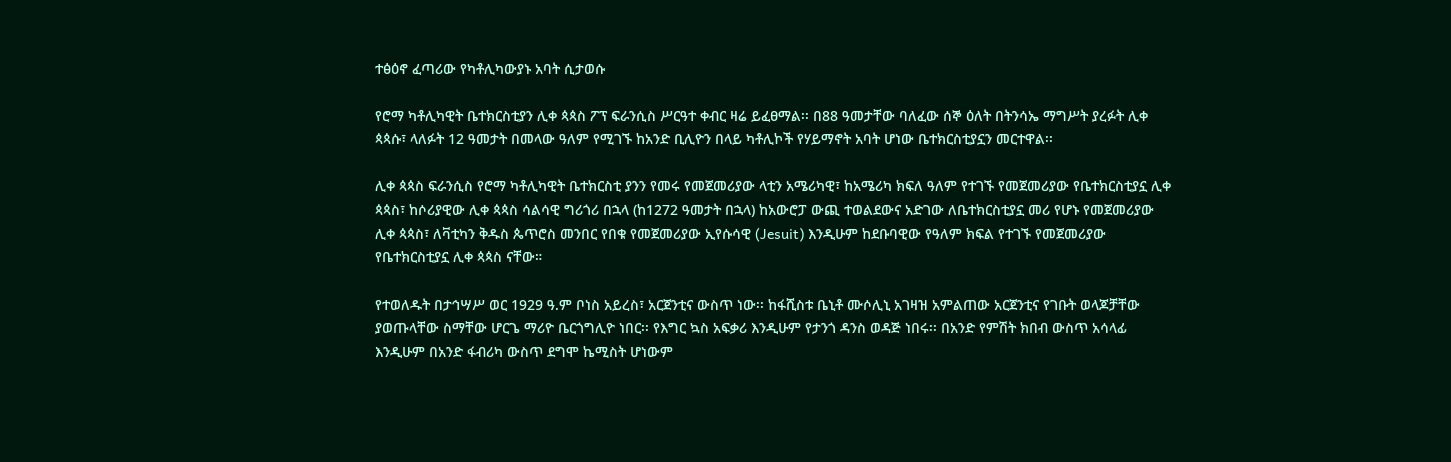ተፅዕኖ ፈጣሪው የካቶሊካውያኑ አባት ሲታወሱ

የሮማ ካቶሊካዊት ቤተክርስቲያን ሊቀ ጳጳስ ፖፕ ፍራንሲስ ሥርዓተ ቀብር ዛሬ ይፈፀማል፡፡ በ88 ዓመታቸው ባለፈው ሰኞ ዕለት በትንሳኤ ማግሥት ያረፉት ሊቀ ጳጳሱ፣ ላለፉት 12 ዓመታት በመላው ዓለም የሚገኙ ከአንድ ቢሊዮን በላይ ካቶሊኮች የሃይማኖት አባት ሆነው ቤተክርስቲያኗን መርተዋል፡፡

ሊቀ ጳጳስ ፍራንሲስ የሮማ ካቶሊካዊት ቤተክርስቲ ያንን የመሩ የመጀመሪያው ላቲን አሜሪካዊ፣ ከአሜሪካ ክፍለ ዓለም የተገኙ የመጀመሪያው የቤተክርስቲያኗ ሊቀ ጳጳስ፣ ከሶሪያዊው ሊቀ ጳጳስ ሳልሳዊ ግሪጎሪ በኋላ (ከ1272 ዓመታት በኋላ) ከአውሮፓ ውጪ ተወልደውና አድገው ለቤተክርስቲያኗ መሪ የሆኑ የመጀመሪያው ሊቀ ጳጳስ፣ ለቫቲካን ቅዱስ ጴጥሮስ መንበር የበቁ የመጀመሪያው ኢየሱሳዊ (Jesuit) እንዲሁም ከደቡባዊው የዓለም ክፍል የተገኙ የመጀመሪያው የቤተክርስቲያኗ ሊቀ ጳጳስ ናቸው።

የተወለዱት በታኅሣሥ ወር 1929 ዓ.ም ቦነስ አይረስ፣ አርጀንቲና ውስጥ ነው፡፡ ከፋሺስቱ ቤኒቶ ሙሶሊኒ አገዛዝ አምልጠው አርጀንቲና የገቡት ወላጆቻቸው ያወጡላቸው ስማቸው ሆርጌ ማሪዮ ቤርጎግሊዮ ነበር፡፡ የእግር ኳስ አፍቃሪ እንዲሁም የታንጎ ዳንስ ወዳጅ ነበሩ፡፡ በአንድ የምሽት ክበብ ውስጥ አሳላፊ እንዲሁም በአንድ ፋብሪካ ውስጥ ደግሞ ኬሚስት ሆነውም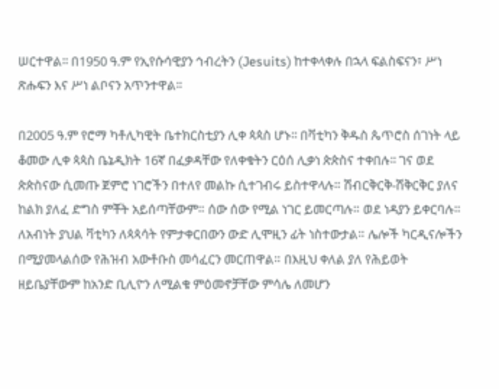ሠርተዋል፡፡ በ1950 ዓ.ም የኢየሱሳዊያን ኅብረትን (Jesuits) ከተቀላቀሉ በኋላ ፍልስፍናን፣ ሥነ ጽሑፍን እና ሥነ ልቦናን አጥንተዋል፡፡

በ2005 ዓ.ም የሮማ ካቶሊካዊት ቤተክርስቲያን ሊቀ ጳጳስ ሆኑ፡፡ በቫቲካን ቅዱስ ጴጥሮስ ሰገነት ላይ ቆመው ሊቀ ጳጳስ ቤኔዲክት 16ኛ በፈቃዳቸው የለቀቁትን ርዕሰ ሊቃነ ጵጵስና ተቀበሉ፡፡ ገና ወደ ጵጵስናው ሲመጡ ጀምሮ ነገሮችን በተለየ መልኩ ሲተገብሩ ይስተዋላሉ። ሽብርቅርቅ-ሽቅርቅር ያለና ከልክ ያለፈ ድግስ ምቾት አይሰጣቸውም። ሰው ሰው የሚል ነገር ይመርጣሉ። ወደ ነዳያን ይቀርባሉ። ለአብነት ያህል ቫቲካን ለጳጳሳት የምታቀርበውን ውድ ሊሞዚን ፊት ነስተውታል። ሌሎች ካርዲናሎችን በሚያመላልሰው የሕዝብ አውቶቡስ መሳፈርን መርጠዋል። በእዚህ ቀለል ያለ የሕይወት ዘይቤያቸውም ከአንድ ቢሊዮን ለሚልቁ ምዕመኖቻቸው ምሳሌ ለመሆን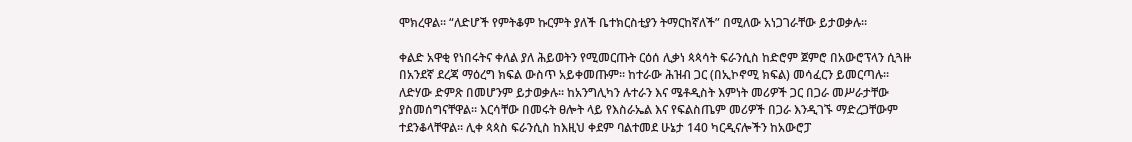ሞክረዋል። “ለድሆች የምትቆም ኩርምት ያለች ቤተክርስቲያን ትማርከኛለች” በሚለው አነጋገራቸው ይታወቃሉ።

ቀልድ አዋቂ የነበሩትና ቀለል ያለ ሕይወትን የሚመርጡት ርዕሰ ሊቃነ ጳጳሳት ፍራንሲስ ከድሮም ጀምሮ በአውሮፕላን ሲጓዙ በአንደኛ ደረጃ ማዕረግ ክፍል ውስጥ አይቀመጡም። ከተራው ሕዝብ ጋር (በኢኮኖሚ ክፍል) መሳፈርን ይመርጣሉ። ለድሃው ድምጽ በመሆንም ይታወቃሉ፡፡ ከአንግሊካን ሉተራን እና ሜቶዲስት እምነት መሪዎች ጋር በጋራ መሥራታቸው ያስመሰግናቸዋል። እርሳቸው በመሩት ፀሎት ላይ የእስራኤል እና የፍልስጤም መሪዎች በጋራ እንዲገኙ ማድረጋቸውም ተደንቆላቸዋል። ሊቀ ጳጳስ ፍራንሲስ ከእዚህ ቀደም ባልተመደ ሁኔታ 140 ካርዲናሎችን ከአውሮፓ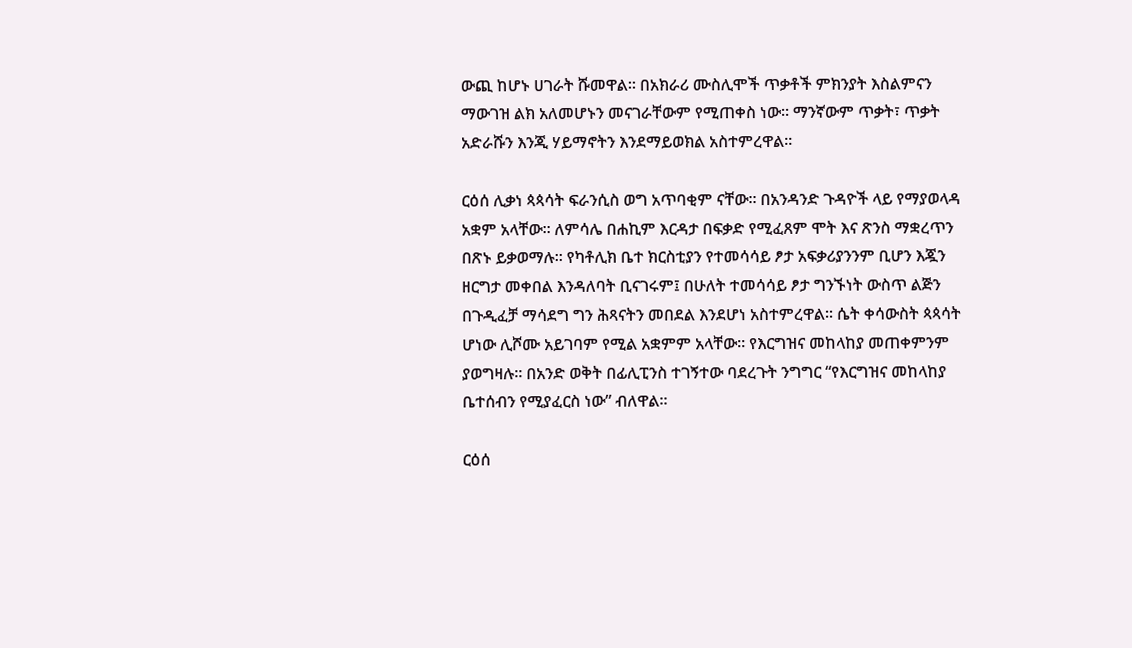ውጪ ከሆኑ ሀገራት ሹመዋል። በአክራሪ ሙስሊሞች ጥቃቶች ምክንያት እስልምናን ማውገዝ ልክ አለመሆኑን መናገራቸውም የሚጠቀስ ነው። ማንኛውም ጥቃት፣ ጥቃት አድራሹን እንጂ ሃይማኖትን እንደማይወክል አስተምረዋል።

ርዕሰ ሊቃነ ጳጳሳት ፍራንሲስ ወግ አጥባቂም ናቸው። በአንዳንድ ጉዳዮች ላይ የማያወላዳ አቋም አላቸው። ለምሳሌ በሐኪም እርዳታ በፍቃድ የሚፈጸም ሞት እና ጽንስ ማቋረጥን በጽኑ ይቃወማሉ። የካቶሊክ ቤተ ክርስቲያን የተመሳሳይ ፆታ አፍቃሪያንንም ቢሆን እጇን ዘርግታ መቀበል እንዳለባት ቢናገሩም፤ በሁለት ተመሳሳይ ፆታ ግንኙነት ውስጥ ልጅን በጉዲፈቻ ማሳደግ ግን ሕጻናትን መበደል እንደሆነ አስተምረዋል፡፡ ሴት ቀሳውስት ጳጳሳት ሆነው ሊሾሙ አይገባም የሚል አቋምም አላቸው። የእርግዝና መከላከያ መጠቀምንም ያወግዛሉ። በአንድ ወቅት በፊሊፒንስ ተገኝተው ባደረጉት ንግግር “የእርግዝና መከላከያ ቤተሰብን የሚያፈርስ ነው” ብለዋል።

ርዕሰ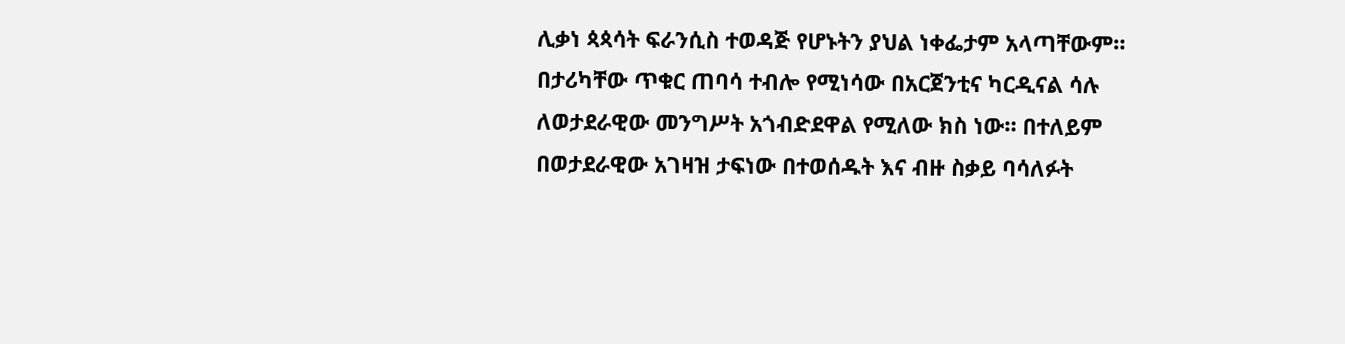ሊቃነ ጳጳሳት ፍራንሲስ ተወዳጅ የሆኑትን ያህል ነቀፌታም አላጣቸውም። በታሪካቸው ጥቁር ጠባሳ ተብሎ የሚነሳው በአርጀንቲና ካርዲናል ሳሉ ለወታደራዊው መንግሥት አጎብድደዋል የሚለው ክስ ነው። በተለይም በወታደራዊው አገዛዝ ታፍነው በተወሰዱት እና ብዙ ስቃይ ባሳለፉት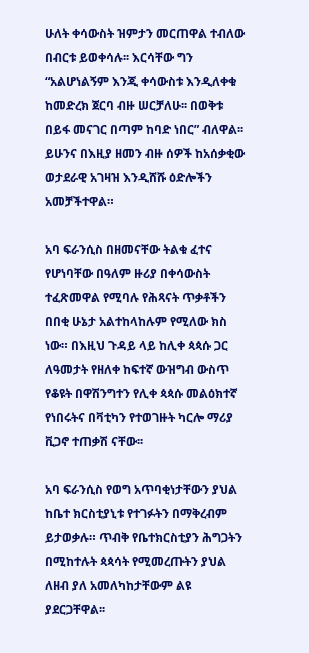ሁለት ቀሳውስት ዝምታን መርጠዋል ተብለው በብርቱ ይወቀሳሉ፡፡ እርሳቸው ግን “አልሆነልኝም እንጂ ቀሳውስቱ እንዲለቀቁ ከመድረክ ጀርባ ብዙ ሠርቻለሁ፡፡ በወቅቱ በይፋ መናገር በጣም ከባድ ነበር” ብለዋል፡፡ ይሁንና በእዚያ ዘመን ብዙ ሰዎች ከአሰቃቂው ወታደራዊ አገዛዝ እንዲሸሹ ዕድሎችን አመቻችተዋል።

አባ ፍራንሲስ በዘመናቸው ትልቁ ፈተና የሆነባቸው በዓለም ዙሪያ በቀሳውስት ተፈጽመዋል የሚባሉ የሕጻናት ጥቃቶችን በበቂ ሁኔታ አልተከላከሉም የሚለው ክስ ነው። በእዚህ ጉዳይ ላይ ከሊቀ ጳጳሱ ጋር ለዓመታት የዘለቀ ከፍተኛ ውዝግብ ውስጥ የቆዩት በዋሽንግተን የሊቀ ጳጳሱ መልዕክተኛ የነበሩትና በቫቲካን የተወገዙት ካርሎ ማሪያ ቪጋኖ ተጠቃሽ ናቸው፡፡

አባ ፍራንሲስ የወግ አጥባቂነታቸውን ያህል ከቤተ ክርስቲያኒቱ የተገፉትን በማቅረብም ይታወቃሉ። ጥብቅ የቤተክርስቲያን ሕግጋትን በሚከተሉት ጳጳሳት የሚመረጡትን ያህል ለዘብ ያለ አመለካከታቸውም ልዩ ያደርጋቸዋል፡፡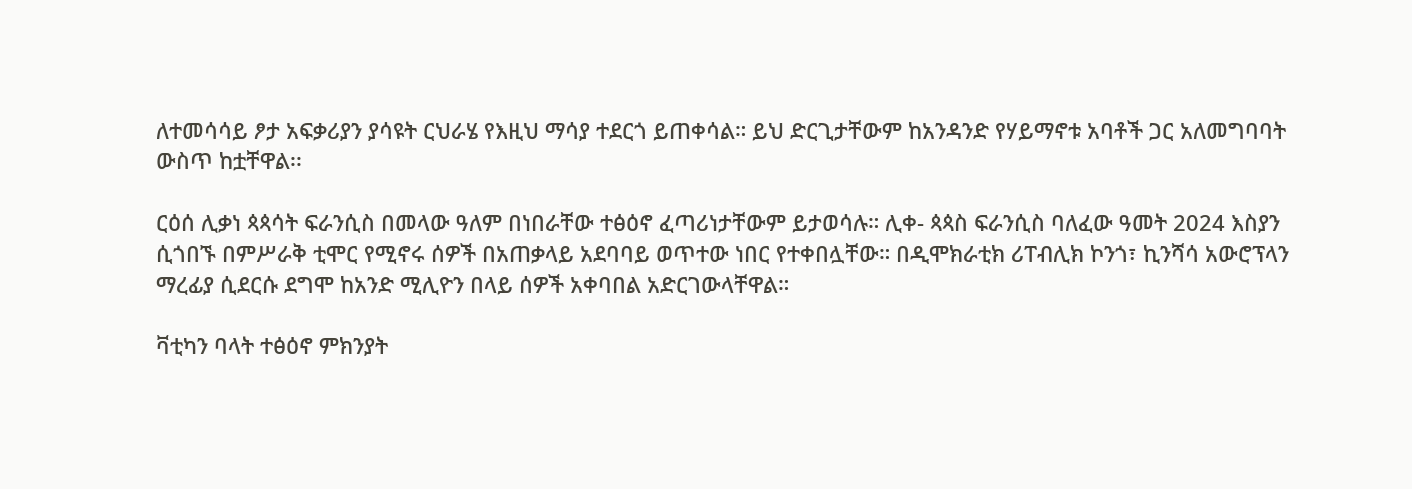ለተመሳሳይ ፆታ አፍቃሪያን ያሳዩት ርህራሄ የእዚህ ማሳያ ተደርጎ ይጠቀሳል። ይህ ድርጊታቸውም ከአንዳንድ የሃይማኖቱ አባቶች ጋር አለመግባባት ውስጥ ከቷቸዋል፡፡

ርዕሰ ሊቃነ ጳጳሳት ፍራንሲስ በመላው ዓለም በነበራቸው ተፅዕኖ ፈጣሪነታቸውም ይታወሳሉ። ሊቀ- ጳጳስ ፍራንሲስ ባለፈው ዓመት 2024 እስያን ሲጎበኙ በምሥራቅ ቲሞር የሚኖሩ ሰዎች በአጠቃላይ አደባባይ ወጥተው ነበር የተቀበሏቸው። በዲሞክራቲክ ሪፐብሊክ ኮንጎ፣ ኪንሻሳ አውሮፕላን ማረፊያ ሲደርሱ ደግሞ ከአንድ ሚሊዮን በላይ ሰዎች አቀባበል አድርገውላቸዋል።

ቫቲካን ባላት ተፅዕኖ ምክንያት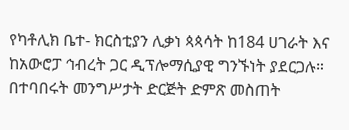የካቶሊክ ቤተ- ክርስቲያን ሊቃነ ጳጳሳት ከ184 ሀገራት እና ከአውሮፓ ኅብረት ጋር ዲፕሎማሲያዊ ግንኙነት ያደርጋሉ። በተባበሩት መንግሥታት ድርጅት ድምጽ መስጠት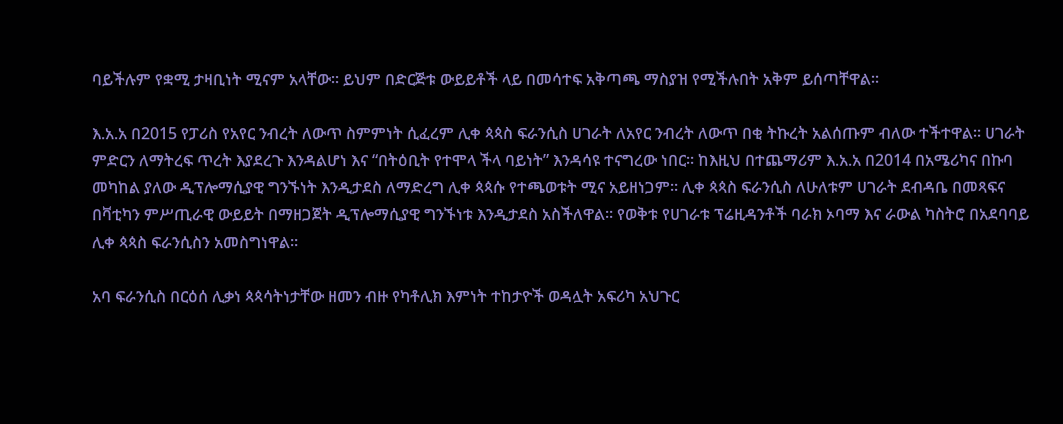ባይችሉም የቋሚ ታዛቢነት ሚናም አላቸው። ይህም በድርጅቱ ውይይቶች ላይ በመሳተፍ አቅጣጫ ማስያዝ የሚችሉበት አቅም ይሰጣቸዋል።

እ.አ.አ በ2015 የፓሪስ የአየር ንብረት ለውጥ ስምምነት ሲፈረም ሊቀ ጳጳስ ፍራንሲስ ሀገራት ለአየር ንብረት ለውጥ በቂ ትኩረት አልሰጡም ብለው ተችተዋል። ሀገራት ምድርን ለማትረፍ ጥረት እያደረጉ እንዳልሆነ እና “በትዕቢት የተሞላ ችላ ባይነት” እንዳሳዩ ተናግረው ነበር። ከእዚህ በተጨማሪም እ.አ.አ በ2014 በአሜሪካና በኩባ መካከል ያለው ዲፕሎማሲያዊ ግንኙነት እንዲታደስ ለማድረግ ሊቀ ጳጳሱ የተጫወቱት ሚና አይዘነጋም። ሊቀ ጳጳስ ፍራንሲስ ለሁለቱም ሀገራት ደብዳቤ በመጻፍና በቫቲካን ምሥጢራዊ ውይይት በማዘጋጀት ዲፕሎማሲያዊ ግንኙነቱ እንዲታደስ አስችለዋል። የወቅቱ የሀገራቱ ፕሬዚዳንቶች ባራክ ኦባማ እና ራውል ካስትሮ በአደባባይ ሊቀ ጳጳስ ፍራንሲስን አመስግነዋል።

አባ ፍራንሲስ በርዕሰ ሊቃነ ጳጳሳትነታቸው ዘመን ብዙ የካቶሊክ እምነት ተከታዮች ወዳሏት አፍሪካ አህጉር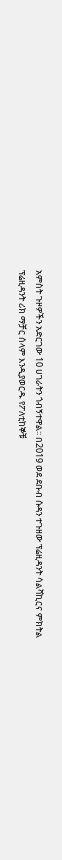አምስት ጉዞዎችን አድርገው 10 ሀገራትን ጎብኝተዋል፡፡ በ2019 ወደ ደቡብ ሱዳን ተጉዘው ፕሬዚዳንት ሳልቫኪርና ምክትል ፕሬዚዳንት ሪክ ማቻር ሰላም እንዲያወርዱ የፖለቲከኞቹ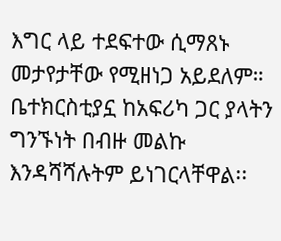እግር ላይ ተደፍተው ሲማጸኑ መታየታቸው የሚዘነጋ አይደለም። ቤተክርስቲያኗ ከአፍሪካ ጋር ያላትን ግንኙነት በብዙ መልኩ እንዳሻሻሉትም ይነገርላቸዋል፡፡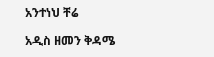አንተነህ ቸሬ

አዲስ ዘመን ቅዳሜ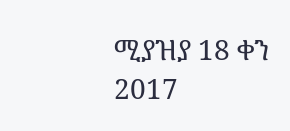ሚያዝያ 18 ቀን 2017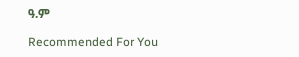ዓ.ም

Recommended For You